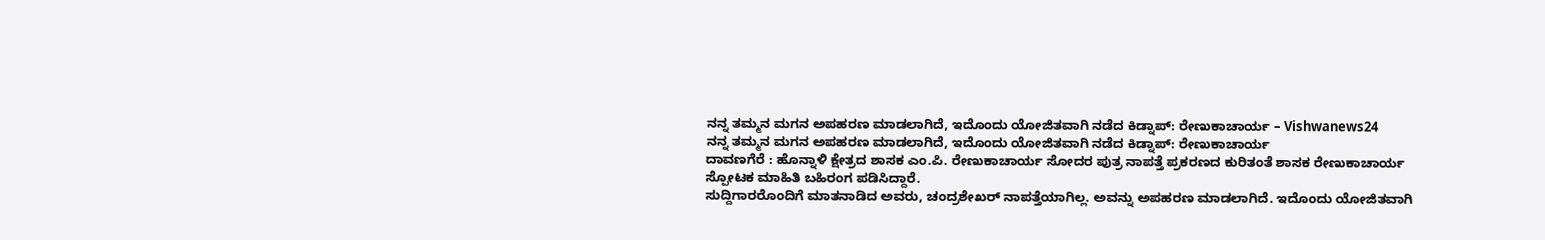ನನ್ನ ತಮ್ಮನ ಮಗನ ಅಪಹರಣ ಮಾಡಲಾಗಿದೆ, ಇದೊಂದು ಯೋಜಿತವಾಗಿ ನಡೆದ ಕಿಡ್ನಾಪ್: ರೇಣುಕಾಚಾರ್ಯ – Vishwanews24
ನನ್ನ ತಮ್ಮನ ಮಗನ ಅಪಹರಣ ಮಾಡಲಾಗಿದೆ, ಇದೊಂದು ಯೋಜಿತವಾಗಿ ನಡೆದ ಕಿಡ್ನಾಪ್: ರೇಣುಕಾಚಾರ್ಯ
ದಾವಣಗೆರೆ : ಹೊನ್ನಾಳಿ ಕ್ಷೇತ್ರದ ಶಾಸಕ ಎಂ.ಪಿ. ರೇಣುಕಾಚಾರ್ಯ ಸೋದರ ಪುತ್ರ ನಾಪತ್ತೆ ಪ್ರಕರಣದ ಕುರಿತಂತೆ ಶಾಸಕ ರೇಣುಕಾಚಾರ್ಯ ಸ್ಪೋಟಕ ಮಾಹಿತಿ ಬಹಿರಂಗ ಪಡಿಸಿದ್ದಾರೆ.
ಸುದ್ದಿಗಾರರೊಂದಿಗೆ ಮಾತನಾಡಿದ ಅವರು, ಚಂದ್ರಶೇಖರ್ ನಾಪತ್ತೆಯಾಗಿಲ್ಲ. ಅವನ್ನು ಅಪಹರಣ ಮಾಡಲಾಗಿದೆ. ಇದೊಂದು ಯೋಜಿತವಾಗಿ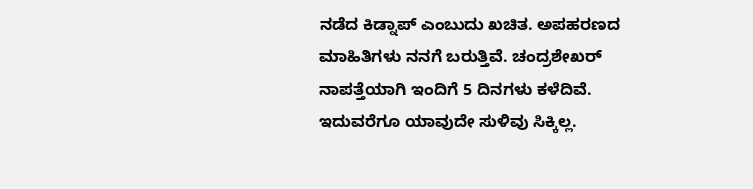ನಡೆದ ಕಿಡ್ನಾಪ್ ಎಂಬುದು ಖಚಿತ. ಅಪಹರಣದ ಮಾಹಿತಿಗಳು ನನಗೆ ಬರುತ್ತಿವೆ. ಚಂದ್ರಶೇಖರ್ ನಾಪತ್ತೆಯಾಗಿ ಇಂದಿಗೆ 5 ದಿನಗಳು ಕಳೆದಿವೆ. ಇದುವರೆಗೂ ಯಾವುದೇ ಸುಳಿವು ಸಿಕ್ಕಿಲ್ಲ.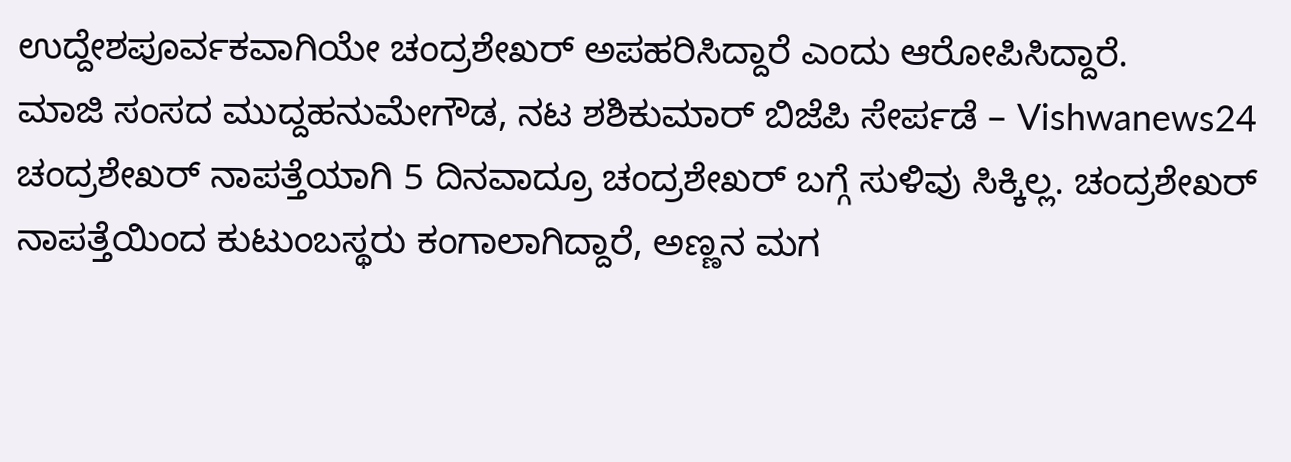ಉದ್ದೇಶಪೂರ್ವಕವಾಗಿಯೇ ಚಂದ್ರಶೇಖರ್ ಅಪಹರಿಸಿದ್ದಾರೆ ಎಂದು ಆರೋಪಿಸಿದ್ದಾರೆ.
ಮಾಜಿ ಸಂಸದ ಮುದ್ದಹನುಮೇಗೌಡ, ನಟ ಶಶಿಕುಮಾರ್ ಬಿಜೆಪಿ ಸೇರ್ಪಡೆ – Vishwanews24
ಚಂದ್ರಶೇಖರ್ ನಾಪತ್ತೆಯಾಗಿ 5 ದಿನವಾದ್ರೂ ಚಂದ್ರಶೇಖರ್ ಬಗ್ಗೆ ಸುಳಿವು ಸಿಕ್ಕಿಲ್ಲ. ಚಂದ್ರಶೇಖರ್ ನಾಪತ್ತೆಯಿಂದ ಕುಟುಂಬಸ್ಥರು ಕಂಗಾಲಾಗಿದ್ದಾರೆ, ಅಣ್ಣನ ಮಗ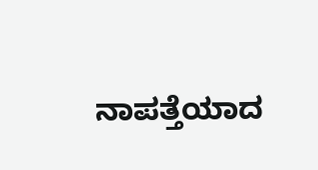ನಾಪತ್ತೆಯಾದ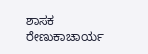ಶಾಸಕ ರೇಣುಕಾಚಾರ್ಯ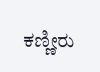ಕಣ್ಣೀರು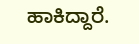ಹಾಕಿದ್ದಾರೆ.